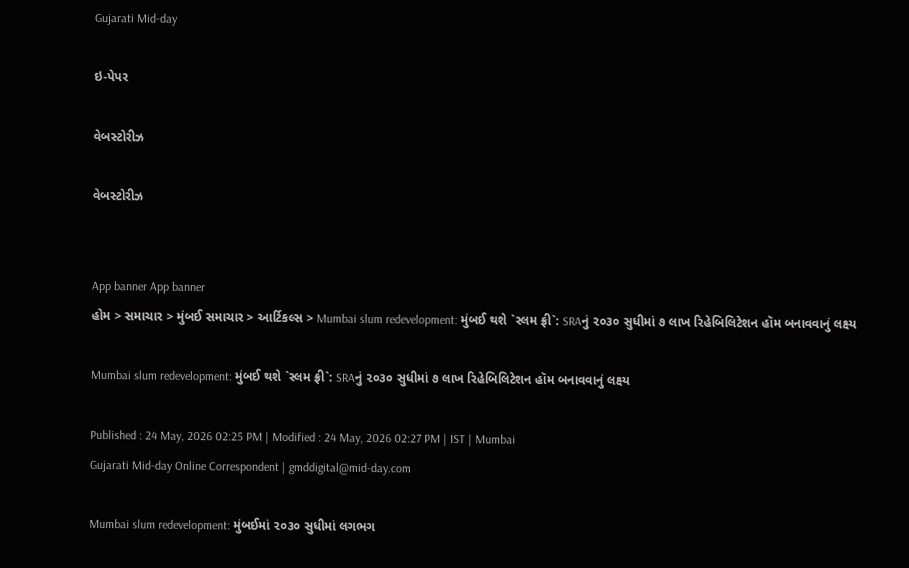Gujarati Mid-day

ઇ-પેપર

વેબસ્ટોરીઝ

વેબસ્ટોરીઝ


App banner App banner
હોમ > સમાચાર > મુંબઈ સમાચાર > આર્ટિકલ્સ > Mumbai slum redevelopment: મુંબઈ થશે `સ્લમ ફ્રી`: SRAનું ૨૦૩૦ સુધીમાં ૭ લાખ રિહેબિલિટેશન હૉમ બનાવવાનું લક્ષ્ય

Mumbai slum redevelopment: મુંબઈ થશે `સ્લમ ફ્રી`: SRAનું ૨૦૩૦ સુધીમાં ૭ લાખ રિહેબિલિટેશન હૉમ બનાવવાનું લક્ષ્ય

Published : 24 May, 2026 02:25 PM | Modified : 24 May, 2026 02:27 PM | IST | Mumbai
Gujarati Mid-day Online Correspondent | gmddigital@mid-day.com

Mumbai slum redevelopment: મુંબઈમાં ૨૦૩૦ સુધીમાં લગભગ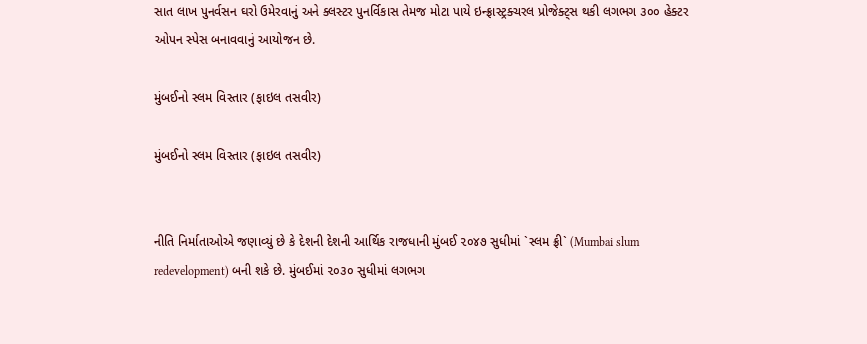સાત લાખ પુનર્વસન ઘરો ઉમેરવાનું અને ક્લસ્ટર પુનર્વિકાસ તેમજ મોટા પાયે ઇન્ફ્રાસ્ટ્રક્ચરલ પ્રોજેક્ટ્સ થકી લગભગ ૩૦૦ હેક્ટર ઓપન સ્પેસ બનાવવાનું આયોજન છે.

મુંબઈનો સ્લમ વિસ્તાર (ફાઇલ તસવીર)

મુંબઈનો સ્લમ વિસ્તાર (ફાઇલ તસવીર)


નીતિ નિર્માતાઓએ જણાવ્યું છે કે દેશની દેશની આર્થિક રાજધાની મુંબઈ ૨૦૪૭ સુધીમાં `સ્લમ ફ્રી` (Mumbai slum redevelopment) બની શકે છે. મુંબઈમાં ૨૦૩૦ સુધીમાં લગભગ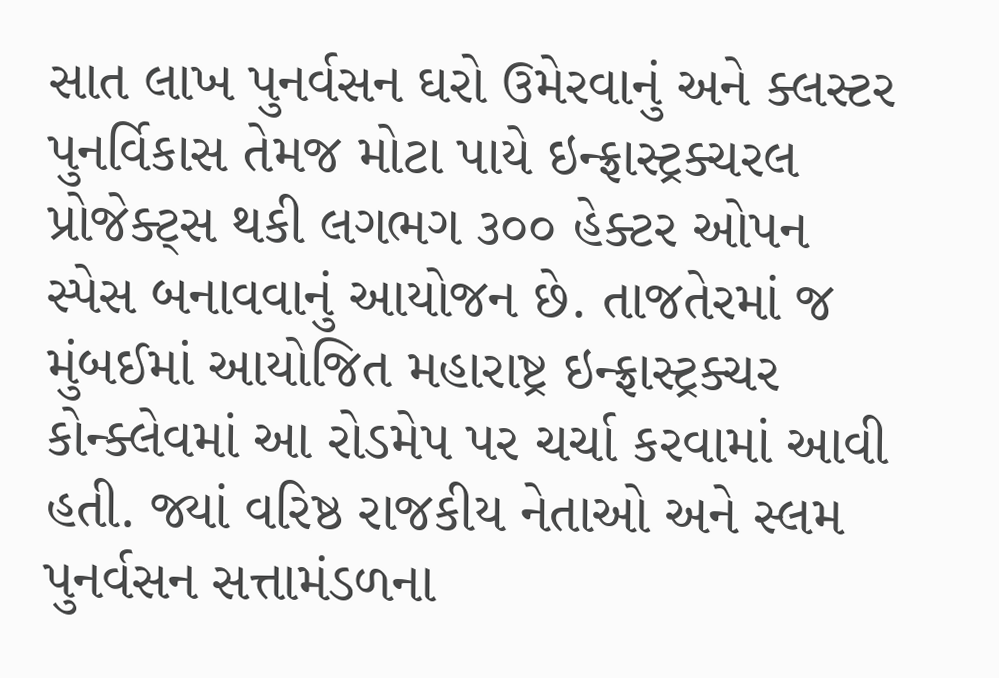સાત લાખ પુનર્વસન ઘરો ઉમેરવાનું અને ક્લસ્ટર પુનર્વિકાસ તેમજ મોટા પાયે ઇન્ફ્રાસ્ટ્રક્ચરલ પ્રોજેક્ટ્સ થકી લગભગ ૩૦૦ હેક્ટર ઓપન સ્પેસ બનાવવાનું આયોજન છે. તાજતેરમાં જ મુંબઈમાં આયોજિત મહારાષ્ટ્ર ઇન્ફ્રાસ્ટ્રક્ચર કોન્ક્લેવમાં આ રોડમેપ પર ચર્ચા કરવામાં આવી હતી. જ્યાં વરિષ્ઠ રાજકીય નેતાઓ અને સ્લમ પુનર્વસન સત્તામંડળના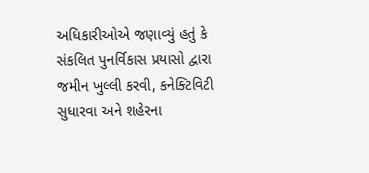અધિકારીઓએ જણાવ્યું હતું કે સંકલિત પુનર્વિકાસ પ્રયાસો દ્વારા જમીન ખુલ્લી કરવી, કનેક્ટિવિટી સુધારવા અને શહેરના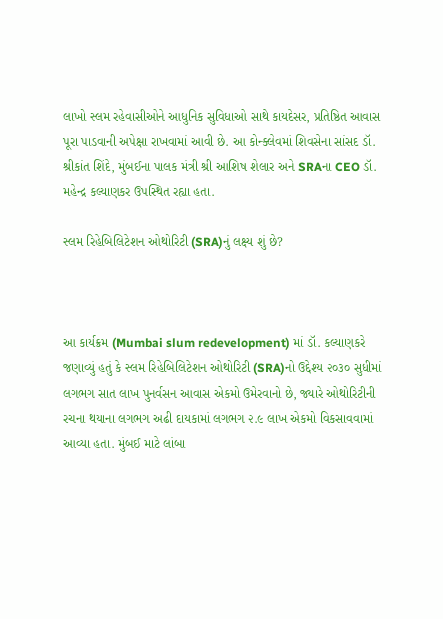લાખો સ્લમ રહેવાસીઓને આધુનિક સુવિધાઓ સાથે કાયદેસર, પ્રતિષ્ઠિત આવાસ પૂરા પાડવાની અપેક્ષા રાખવામાં આવી છે. આ કોન્ક્લેવમાં શિવસેના સાંસદ ડૉ. શ્રીકાંત શિંદે, મુંબઈના પાલક મંત્રી શ્રી આશિષ શેલાર અને SRAના CEO ડૉ. મહેન્દ્ર કલ્યાણકર ઉપસ્થિત રહ્યા હતા.

સ્લમ રિહેબિલિટેશન ઓથોરિટી (SRA)નું લક્ષ્ય શું છે?



આ કાર્યક્રમ (Mumbai slum redevelopment) માં ડૉ. કલ્યાણકરે જણાવ્યું હતું કે સ્લમ રિહેબિલિટેશન ઓથોરિટી (SRA)નો ઉદ્દેશ્ય ૨૦૩૦ સુધીમાં લગભગ સાત લાખ પુનર્વસન આવાસ એકમો ઉમેરવાનો છે, જ્યારે ઓથોરિટીની રચના થયાના લગભગ અઢી દાયકામાં લગભગ ૨.૯ લાખ એકમો વિકસાવવામાં આવ્યા હતા. મુંબઈ માટે લાંબા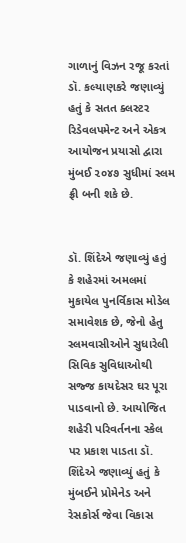ગાળાનું વિઝન રજૂ કરતાં ડૉ. કલ્યાણકરે જણાવ્યું હતું કે સતત ક્લસ્ટર રિડેવલપમેન્ટ અને એકત્ર આયોજન પ્રયાસો દ્વારા મુંબઈ ૨૦૪૭ સુધીમાં સ્લમ ફ્રી બની શકે છે.


ડૉ. શિંદેએ જણાવ્યું હતું કે શહેરમાં અમલમાં મુકાયેલ પુનર્વિકાસ મોડેલ સમાવેશક છે, જેનો હેતુ સ્લમવાસીઓને સુધારેલી સિવિક સુવિધાઓથી સજ્જ કાયદેસર ઘર પૂરા પાડવાનો છે. આયોજિત શહેરી પરિવર્તનના સ્કેલ પર પ્રકાશ પાડતા ડૉ. શિંદેએ જણાવ્યું હતું કે મુંબઈને પ્રોમેનેડ અને રેસકોર્સ જેવા વિકાસ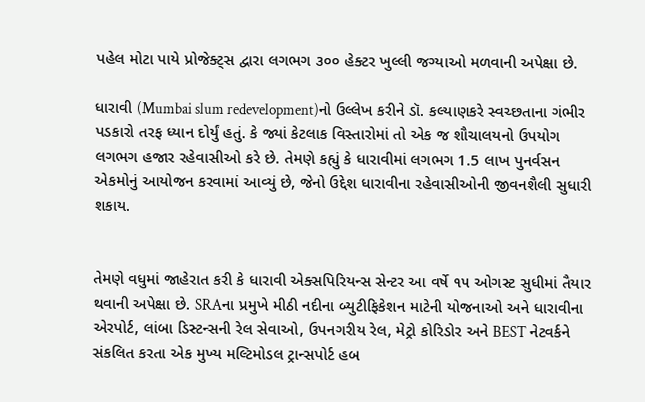પહેલ મોટા પાયે પ્રોજેક્ટ્સ દ્વારા લગભગ ૩૦૦ હેક્ટર ખુલ્લી જગ્યાઓ મળવાની અપેક્ષા છે.

ધારાવી (Mumbai slum redevelopment)નો ઉલ્લેખ કરીને ડૉ. કલ્યાણકરે સ્વચ્છતાના ગંભીર પડકારો તરફ ધ્યાન દોર્યું હતું. કે જ્યાં કેટલાક વિસ્તારોમાં તો એક જ શૌચાલયનો ઉપયોગ લગભગ હજાર રહેવાસીઓ કરે છે. તેમણે કહ્યું કે ધારાવીમાં લગભગ 1.5 લાખ પુનર્વસન એકમોનું આયોજન કરવામાં આવ્યું છે, જેનો ઉદ્દેશ ધારાવીના રહેવાસીઓની જીવનશૈલી સુધારી શકાય.


તેમણે વધુમાં જાહેરાત કરી કે ધારાવી એક્સપિરિયન્સ સેન્ટર આ વર્ષે ૧૫ ઓગસ્ટ સુધીમાં તૈયાર થવાની અપેક્ષા છે. SRAના પ્રમુખે મીઠી નદીના બ્યુટીફિકેશન માટેની યોજનાઓ અને ધારાવીના એરપોર્ટ, લાંબા ડિસ્ટન્સની રેલ સેવાઓ, ઉપનગરીય રેલ, મેટ્રો કોરિડોર અને BEST નેટવર્કને સંકલિત કરતા એક મુખ્ય મલ્ટિમોડલ ટ્રાન્સપોર્ટ હબ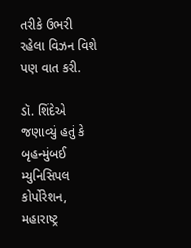તરીકે ઉભરી રહેલા વિઝન વિશે પણ વાત કરી.

ડૉ. શિંદેએ જણાવ્યું હતું કે બૃહન્મુંબઈ મ્યુનિસિપલ કોર્પોરેશન, મહારાષ્ટ્ર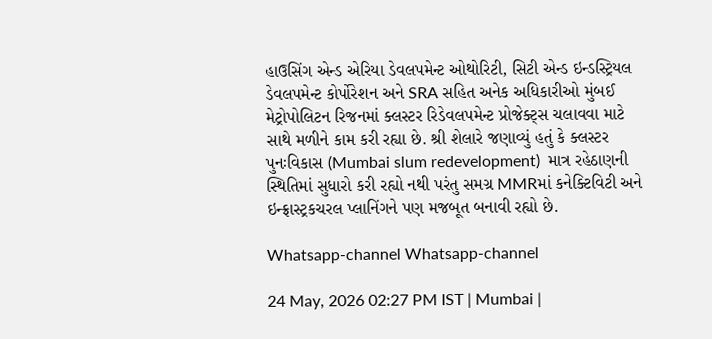હાઉસિંગ એન્ડ એરિયા ડેવલપમેન્ટ ઓથોરિટી, સિટી એન્ડ ઇન્ડસ્ટ્રિયલ ડેવલપમેન્ટ કોર્પોરેશન અને SRA સહિત અનેક અધિકારીઓ મુંબઈ મેટ્રોપોલિટન રિજનમાં ક્લસ્ટર રિડેવલપમેન્ટ પ્રોજેક્ટ્સ ચલાવવા માટે સાથે મળીને કામ કરી રહ્યા છે. શ્રી શેલારે જણાવ્યું હતું કે ક્લસ્ટર પુનઃવિકાસ (Mumbai slum redevelopment)  માત્ર રહેઠાણની સ્થિતિમાં સુધારો કરી રહ્યો નથી પરંતુ સમગ્ર MMRમાં કનેક્ટિવિટી અને ઇન્ફ્રાસ્ટ્રકચરલ પ્લાનિંગને પણ મજબૂત બનાવી રહ્યો છે.

Whatsapp-channel Whatsapp-channel

24 May, 2026 02:27 PM IST | Mumbai |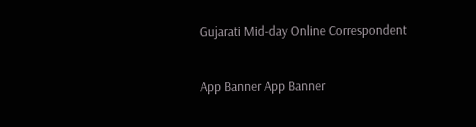Gujarati Mid-day Online Correspondent

App Banner App Banner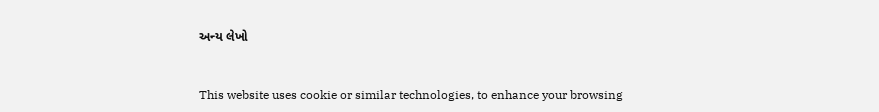અન્ય લેખો


This website uses cookie or similar technologies, to enhance your browsing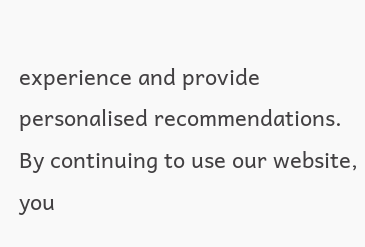experience and provide personalised recommendations. By continuing to use our website, you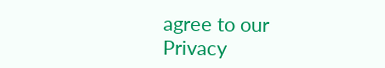agree to our Privacy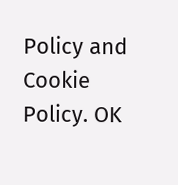Policy and Cookie Policy. OK